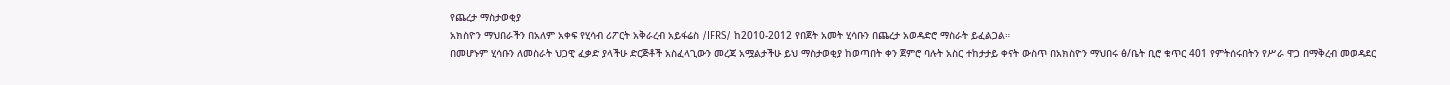የጨረታ ማስታወቂያ
አክስዮን ማህበራችን በአለም አቀፍ የሂሳብ ሪፖርት አቅራረብ አይፋሬስ /IFRS/ ከ2010-2012 የበጀት አመት ሂሳቡን በጨረታ አወዳድሮ ማስራት ይፈልጋል።
በመሆኑም ሂሳቡን ለመስራት ህጋዊ ፈቃድ ያላችሁ ድርጅቶች አስፈላጊውን መረጃ አሟልታችሁ ይህ ማስታወቂያ ከወጣበት ቀን ጀምሮ ባሉት አስር ተከታታይ ቀናት ውስጥ በአክስዮን ማህበሩ ፅ/ቤት ቢሮ ቁጥር 401 የምትሰሩበትን የሥራ ዋጋ በማቅረብ መወዳደር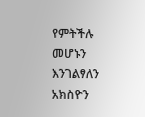የምትችሉ መሆኑን እንገልፃለን አክስዮን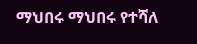ማህበሩ ማህበሩ የተሻለ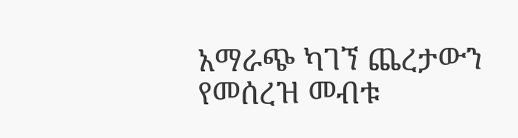አማራጭ ካገኘ ጨረታውን የመሰረዝ መብቱ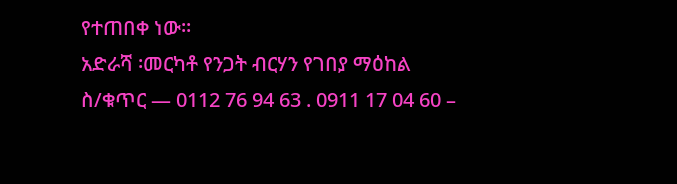የተጠበቀ ነው።
አድራሻ ፡መርካቶ የንጋት ብርሃን የገበያ ማዕከል
ስ/ቁጥር — 0112 76 94 63 . 0911 17 04 60 –